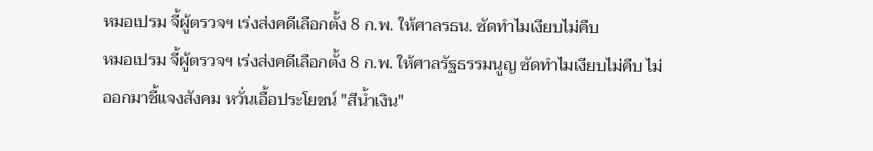หมอเปรม จี้ผู้ตรวจฯ เร่งส่งคดีเลือกตั้ง 8 ก.พ. ให้ศาลรธน. ซัดทำไมเงียบไม่คืบ
หมอเปรม จี้ผู้ตรวจฯ เร่งส่งคดีเลือกตั้ง 8 ก.พ. ให้ศาลรัฐธรรมนูญ ซัดทำไมเงียบไม่คืบ ไม่ออกมาชี้แจงสังคม หวั่นเอื้อประโยชน์ "สีน้ำเงิน"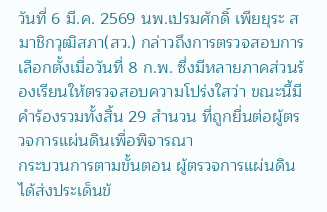วันที่ 6 มี.ค. 2569 นพ.เปรมศักดิ์ เพียยุระ สมาชิกวุฒิสภา(สว.) กล่าวถึงการตรวจสอบการเลือกตั้งเมื่อวันที่ 8 ก.พ. ซึ่งมีหลายภาคส่วนร้องเรียนให้ตรวจสอบความโปร่งใสว่า ขณะนี้มีคำร้องรวมทั้งสิ้น 29 สำนวน ที่ถูกยื่นต่อผู้ตรวจการแผ่นดินเพื่อพิจารณา
กระบวนการตามขั้นตอน ผู้ตรวจการแผ่นดินได้ส่งประเด็นข้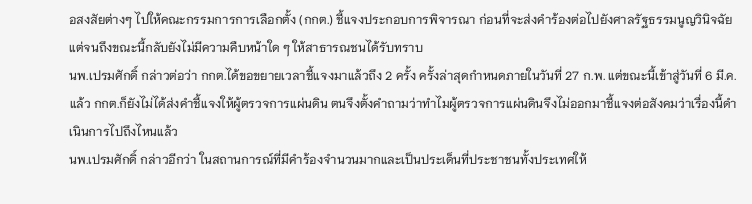อสงสัยต่างๆ ไปให้คณะกรรมการการเลือกตั้ง (กกต.) ชี้แจงประกอบการพิจารณา ก่อนที่จะส่งคำร้องต่อไปยังศาลรัฐธรรมนูญวินิจฉัย แต่จนถึงขณะนี้กลับยังไม่มีความคืบหน้าใด ๆ ให้สาธารณชนได้รับทราบ
นพ.เปรมศักดิ์ กล่าวต่อว่า กกต.ได้ขอขยายเวลาชี้แจงมาแล้วถึง 2 ครั้ง ครั้งล่าสุดกำหนดภายในวันที่ 27 ก.พ. แต่ขณะนี้เข้าสู่วันที่ 6 มี.ค.แล้ว กกต.ก็ยังไม่ได้ส่งคำชี้แจงให้ผู้ตรวจการแผ่นดิน ตนจึงตั้งคำถามว่าทำไมผู้ตรวจการแผ่นดินจึงไม่ออกมาชี้แจงต่อสังคมว่าเรื่องนี้ดำเนินการไปถึงไหนแล้ว
นพ.เปรมศักดิ์ กล่าวอีกว่า ในสถานการณ์ที่มีคำร้องจำนวนมากและเป็นประเด็นที่ประชาชนทั้งประเทศให้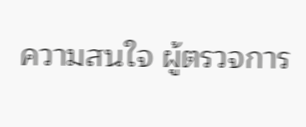ความสนใจ ผู้ตรวจการ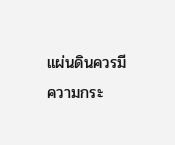แผ่นดินควรมีความกระ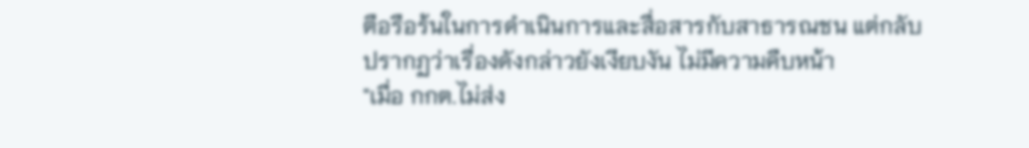ตือรือร้นในการดำเนินการและสื่อสารกับสาธารณชน แต่กลับปรากฏว่าเรื่องดังกล่าวยังเงียบงัน ไม่มีความคืบหน้า
"เมื่อ กกต.ไม่ส่ง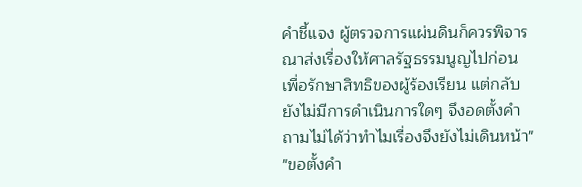คำชี้แจง ผู้ตรวจการแผ่นดินก็ควรพิจารณาส่งเรื่องให้ศาลรัฐธรรมนูญไปก่อน เพื่อรักษาสิทธิของผู้ร้องเรียน แต่กลับยังไม่มีการดำเนินการใดๆ จึงอดตั้งคำถามไม่ได้ว่าทำไมเรื่องจึงยังไม่เดินหน้า"
"ขอตั้งคำ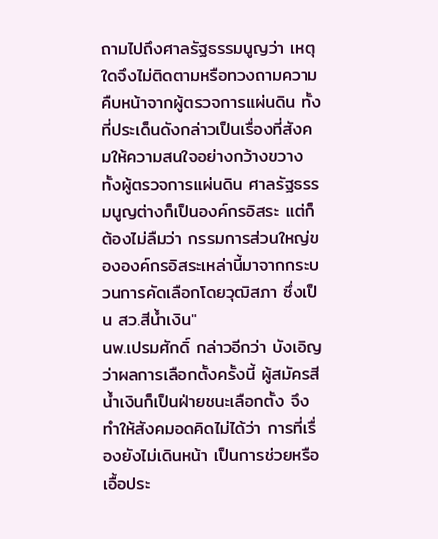ถามไปถึงศาลรัฐธรรมนูญว่า เหตุใดจึงไม่ติดตามหรือทวงถามความคืบหน้าจากผู้ตรวจการแผ่นดิน ทั้งที่ประเด็นดังกล่าวเป็นเรื่องที่สังคมให้ความสนใจอย่างกว้างขวาง ทั้งผู้ตรวจการแผ่นดิน ศาลรัฐธรรมนูญต่างก็เป็นองค์กรอิสระ แต่ก็ต้องไม่ลืมว่า กรรมการส่วนใหญ่ขององค์กรอิสระเหล่านี้มาจากกระบวนการคัดเลือกโดยวุฒิสภา ซึ่งเป็น สว.สีน้ำเงิน"
นพ.เปรมศักดิ์ กล่าวอีกว่า บังเอิญว่าผลการเลือกตั้งครั้งนี้ ผู้สมัครสีน้ำเงินก็เป็นฝ่ายชนะเลือกตั้ง จึงทำให้สังคมอดคิดไม่ได้ว่า การที่เรื่องยังไม่เดินหน้า เป็นการช่วยหรือเอื้อประ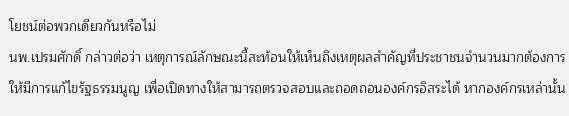โยชน์ต่อพวกเดียวกันหรือไม่
นพ.เปรมศักดิ์ กล่าวต่อว่า เหตุการณ์ลักษณะนี้สะท้อนให้เห็นถึงเหตุผลสำคัญที่ประชาชนจำนวนมากต้องการให้มีการแก้ไขรัฐธรรมนูญ เพื่อเปิดทางให้สามารถตรวจสอบและถอดถอนองค์กรอิสระได้ หากองค์กรเหล่านั้น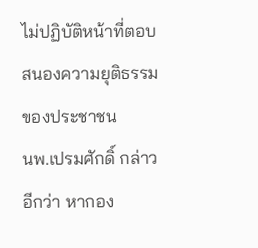ไม่ปฏิบัติหน้าที่ตอบสนองความยุติธรรมของประชาชน
นพ.เปรมศักดิ์ กล่าวอีกว่า หากอง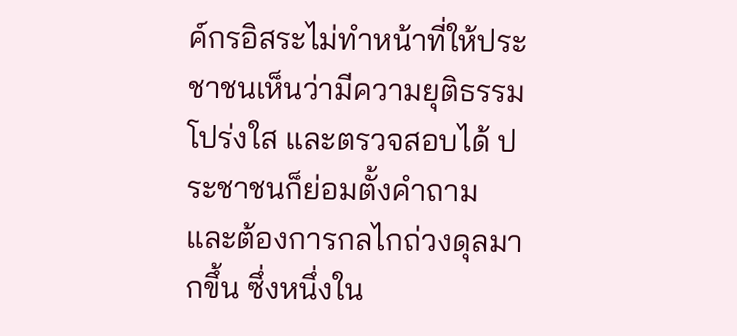ค์กรอิสระไม่ทำหน้าที่ให้ประชาชนเห็นว่ามีความยุติธรรม โปร่งใส และตรวจสอบได้ ประชาชนก็ย่อมตั้งคำถาม และต้องการกลไกถ่วงดุลมากขึ้น ซึ่งหนึ่งใน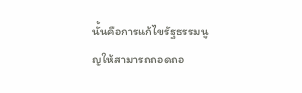นั้นคือการแก้ไขรัฐธรรมนูญให้สามารถถอดถอ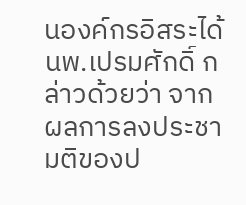นองค์กรอิสระได้
นพ.เปรมศักดิ์ กล่าวด้วยว่า จากผลการลงประชามติของป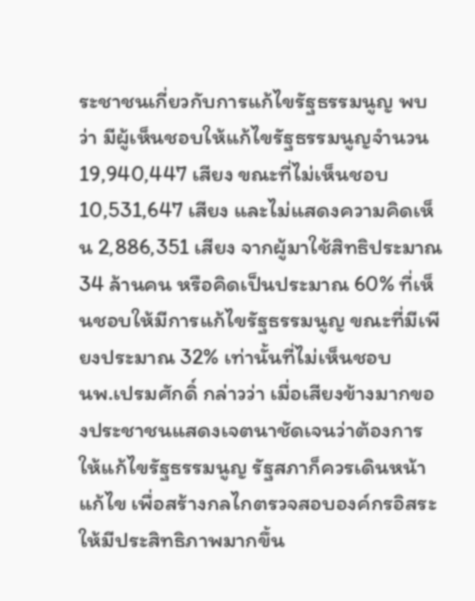ระชาชนเกี่ยวกับการแก้ไขรัฐธรรมนูญ พบว่า มีผู้เห็นชอบให้แก้ไขรัฐธรรมนูญจำนวน 19,940,447 เสียง ขณะที่ไม่เห็นชอบ 10,531,647 เสียง และไม่แสดงความคิดเห็น 2,886,351 เสียง จากผู้มาใช้สิทธิประมาณ 34 ล้านคน หรือคิดเป็นประมาณ 60% ที่เห็นชอบให้มีการแก้ไขรัฐธรรมนูญ ขณะที่มีเพียงประมาณ 32% เท่านั้นที่ไม่เห็นชอบ
นพ.เปรมศักดิ์ กล่าวว่า เมื่อเสียงข้างมากของประชาชนแสดงเจตนาชัดเจนว่าต้องการให้แก้ไขรัฐธรรมนูญ รัฐสภาก็ควรเดินหน้าแก้ไข เพื่อสร้างกลไกตรวจสอบองค์กรอิสระให้มีประสิทธิภาพมากขึ้น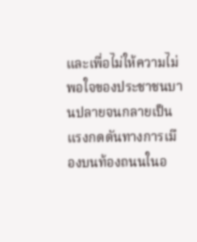และเพื่อไม่ให้ความไม่พอใจของประชาชนบานปลายจนกลายเป็นแรงกดดันทางการเมืองบนท้องถนนในอ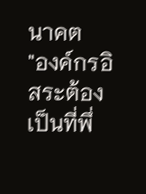นาคต
"องค์กรอิสระต้องเป็นที่พึ่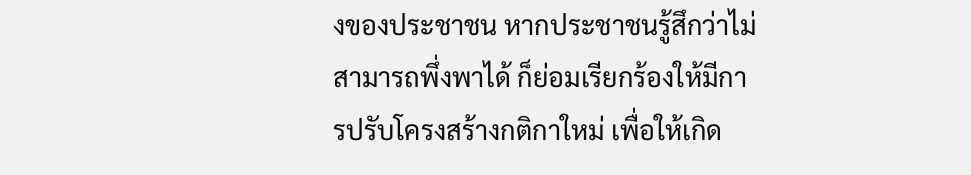งของประชาชน หากประชาชนรู้สึกว่าไม่สามารถพึ่งพาได้ ก็ย่อมเรียกร้องให้มีการปรับโครงสร้างกติกาใหม่ เพื่อให้เกิด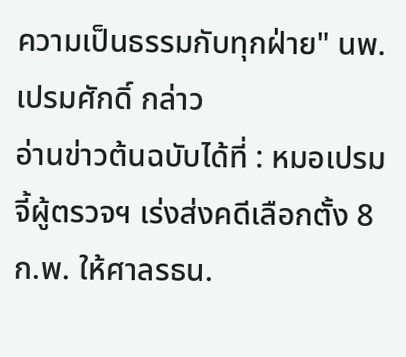ความเป็นธรรมกับทุกฝ่าย" นพ.เปรมศักดิ์ กล่าว
อ่านข่าวต้นฉบับได้ที่ : หมอเปรม จี้ผู้ตรวจฯ เร่งส่งคดีเลือกตั้ง 8 ก.พ. ให้ศาลรธน.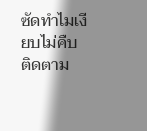ซัดทำไมเงียบไม่คืบ
ติดตาม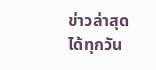ข่าวล่าสุดได้ทุกวัน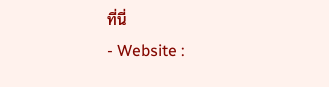ที่นี่
- Website :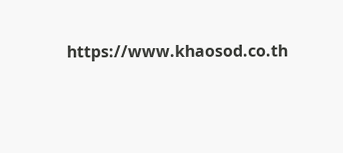https://www.khaosod.co.th